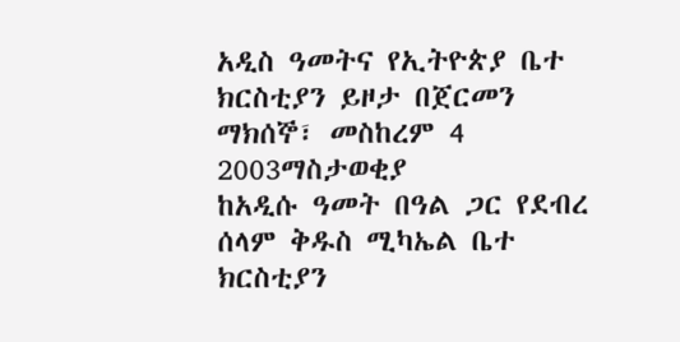አዲስ ዓመትና የኢትዮጵያ ቤተ ክርስቲያን ይዞታ በጀርመን
ማክሰኞ፣ መስከረም 4 2003ማስታወቂያ
ከአዲሱ ዓመት በዓል ጋር የደብረ ሰላም ቅዱስ ሚካኤል ቤተ ክርስቲያን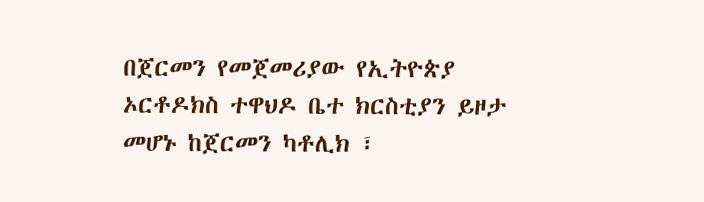በጀርመን የመጀመሪያው የኢትዮጵያ ኦርቶዶክስ ተዋህዶ ቤተ ክርስቲያን ይዞታ መሆኑ ከጀርመን ካቶሊክ ፣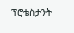ፕሮቴስታንት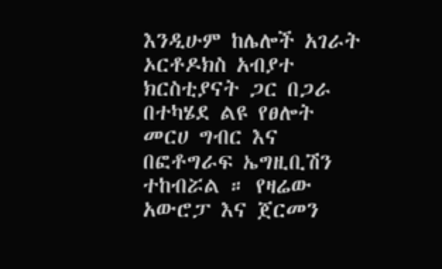እንዲሁም ከሌሎች አገራት ኦርቶዶክስ አብያተ ክርስቲያናት ጋር በጋራ በተካሄደ ልዩ የፀሎት መርሀ ግብር እና በፎቶግራፍ ኤግዚቢሽን ተከብሯል ። የዛሬው አውሮፓ እና ጀርመን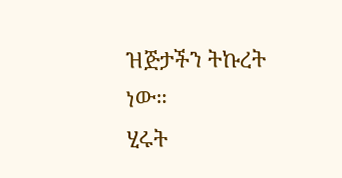ዝጅታችን ትኩረት ነው።
ሂሩት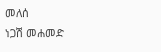መለሰ
ነጋሽ መሐመድ